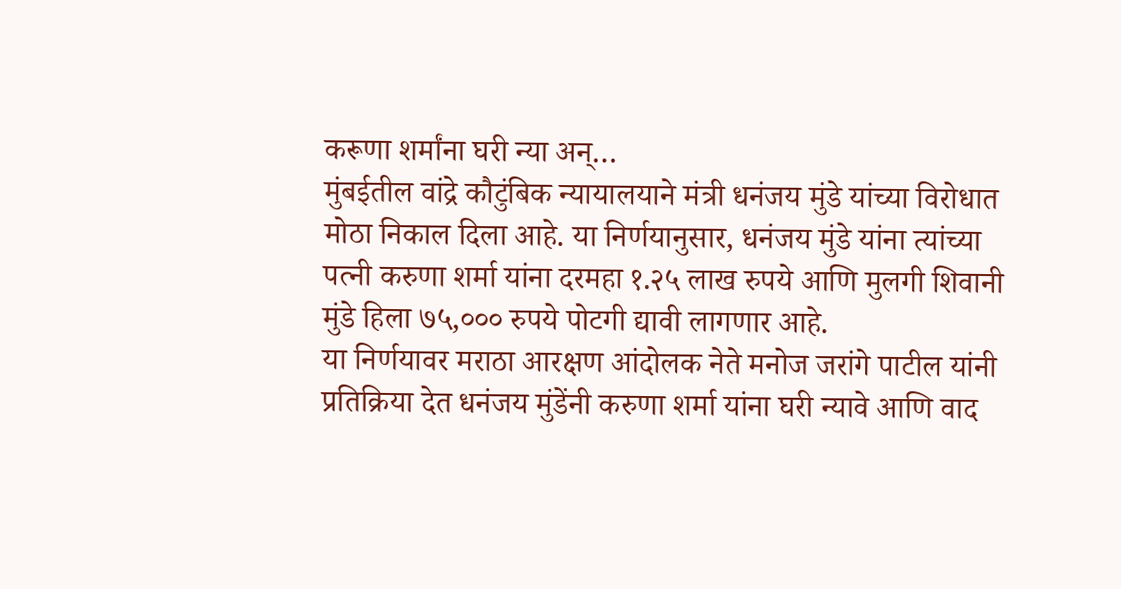करूणा शर्मांना घरी न्या अन्…
मुंबईतील वांद्रे कौटुंबिक न्यायालयाने मंत्री धनंजय मुंडे यांच्या विरोधात मोठा निकाल दिला आहे. या निर्णयानुसार, धनंजय मुंडे यांना त्यांच्या पत्नी करुणा शर्मा यांना दरमहा १.२५ लाख रुपये आणि मुलगी शिवानी मुंडे हिला ७५,००० रुपये पोटगी द्यावी लागणार आहे.
या निर्णयावर मराठा आरक्षण आंदोलक नेते मनोज जरांगे पाटील यांनी प्रतिक्रिया देत धनंजय मुंडेंनी करुणा शर्मा यांना घरी न्यावे आणि वाद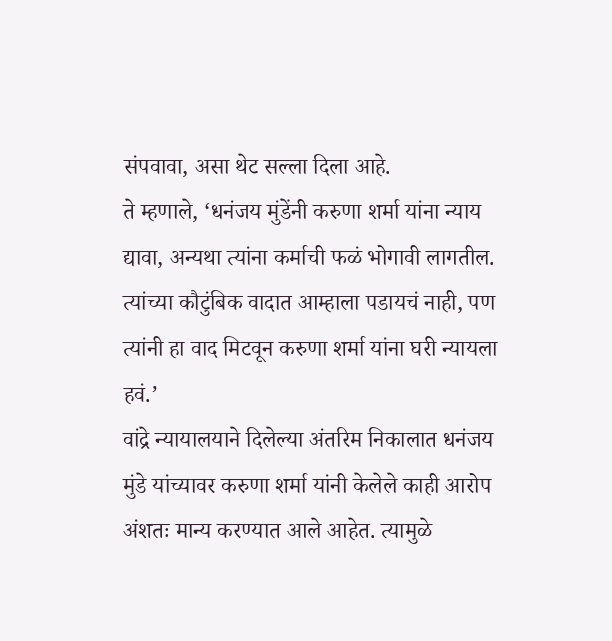संपवावा, असा थेट सल्ला दिला आहे.
ते म्हणाले, ‘धनंजय मुंडेंनी करुणा शर्मा यांना न्याय द्यावा, अन्यथा त्यांना कर्माची फळं भोगावी लागतील. त्यांच्या कौटुंबिक वादात आम्हाला पडायचं नाही, पण त्यांनी हा वाद मिटवून करुणा शर्मा यांना घरी न्यायला हवं.’
वांद्रे न्यायालयाने दिलेल्या अंतरिम निकालात धनंजय मुंडे यांच्यावर करुणा शर्मा यांनी केलेले काही आरोप अंशतः मान्य करण्यात आले आहेत. त्यामुळे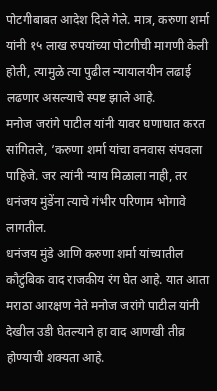पोटगीबाबत आदेश दिले गेले. मात्र, करुणा शर्मा यांनी १५ लाख रुपयांच्या पोटगीची मागणी केली होती, त्यामुळे त्या पुढील न्यायालयीन लढाई लढणार असल्याचे स्पष्ट झाले आहे.
मनोज जरांगे पाटील यांनी यावर घणाघात करत सांगितले, ‘करुणा शर्मा यांचा वनवास संपवला पाहिजे. जर त्यांनी न्याय मिळाला नाही, तर धनंजय मुंडेंना त्याचे गंभीर परिणाम भोगावे लागतील.
धनंजय मुंडे आणि करुणा शर्मा यांच्यातील कौटुंबिक वाद राजकीय रंग घेत आहे. यात आता मराठा आरक्षण नेते मनोज जरांगे पाटील यांनी देखील उडी घेतल्याने हा वाद आणखी तीव्र होण्याची शक्यता आहे.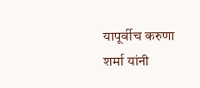यापूर्वीच करुणा शर्मा यांनी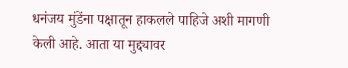धनंजय मुंडेंना पक्षातून हाकलले पाहिजे अशी मागणी केली आहे. आता या मुद्द्यावर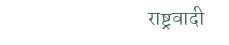राष्ट्रवादी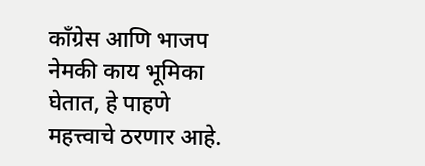काँग्रेस आणि भाजप नेमकी काय भूमिका घेतात, हे पाहणे महत्त्वाचे ठरणार आहे.